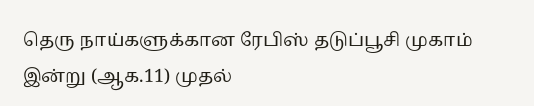தெரு நாய்களுக்கான ரேபிஸ் தடுப்பூசி முகாம் இன்று (ஆக.11) முதல்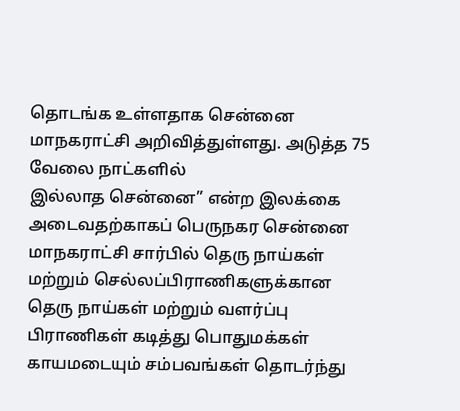தொடங்க உள்ளதாக சென்னை மாநகராட்சி அறிவித்துள்ளது. அடுத்த 75 வேலை நாட்களில்
இல்லாத சென்னை” என்ற இலக்கை அடைவதற்காகப் பெருநகர சென்னை மாநகராட்சி சார்பில் தெரு நாய்கள் மற்றும் செல்லப்பிராணிகளுக்கான
தெரு நாய்கள் மற்றும் வளர்ப்பு பிராணிகள் கடித்து பொதுமக்கள் காயமடையும் சம்பவங்கள் தொடர்ந்து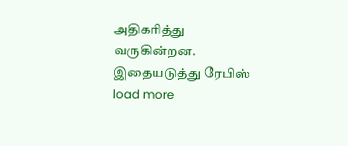அதிகரித்து வருகின்றன. இதையடுத்து ரேபிஸ்
load more